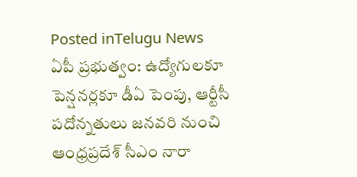Posted inTelugu News
ఏపీ ప్రభుత్వం: ఉద్యోగులకూ పెన్షనర్లకూ డీఏ పెంపు, ఆర్టీసీ పదోన్నతులు జనవరి నుంచి
ఆంధ్రప్రదేశ్ సీఎం నారా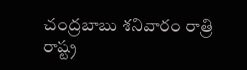చంద్రబాబు శనివారం రాత్రి రాష్ట్ర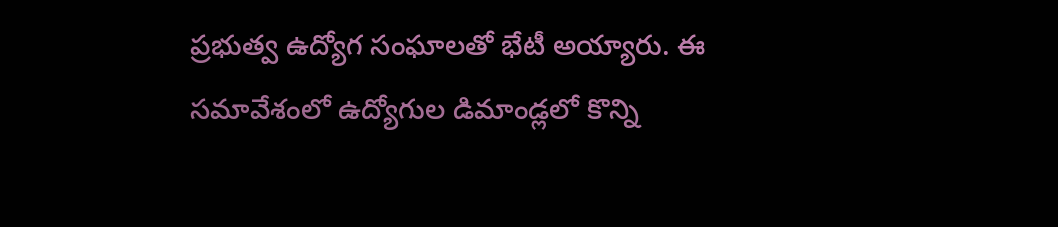ప్రభుత్వ ఉద్యోగ సంఘాలతో భేటీ అయ్యారు. ఈ సమావేశంలో ఉద్యోగుల డిమాండ్లలో కొన్ని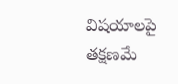విషయాలపై తక్షణమే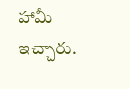హామీ ఇచ్చారు.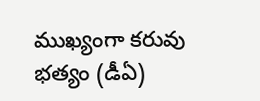ముఖ్యంగా కరువు భత్యం (డీఏ)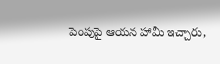పెంపుపై ఆయన హామీ ఇచ్చారు,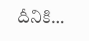దీనికి…